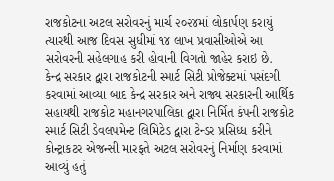રાજકોટના અટલ સરોવરનું માર્ચ ૨૦૨૪માં લોકાર્પણ કરાયું ત્યારથી આજ દિવસ સુધીમાં ૧૪ લાખ પ્રવાસીઓએ આ સરોવરની સહેલગાહ કરી હોવાની વિગતો જાહેર કરાઇ છે.
કેન્દ્ર સરકાર દ્વારા રાજકોટની સ્માર્ટ સિટી પ્રોજેક્ટમાં પસંદગી કરવામાં આવ્યા બાદ કેન્દ્ર સરકાર અને રાજ્ય સરકારની આર્થિક સહાયથી રાજકોટ મહાનગરપાલિકા દ્વારા નિર્મિત કંપની રાજકોટ સ્માર્ટ સિટી ડેવલપમેન્ટ લિમિટેડ દ્વારા ટેન્ડર પ્રસિધ્ધ કરીને કોન્ટ્રાકટર એજન્સી મારફતે અટલ સરોવરનું નિર્માણ કરવામાં આવ્યું હતું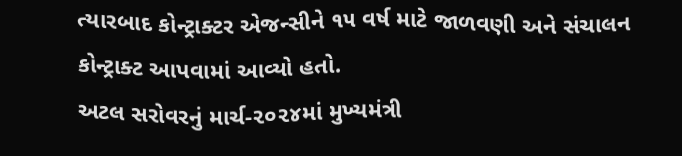ત્યારબાદ કોન્ટ્રાક્ટર એજન્સીને ૧૫ વર્ષ માટે જાળવણી અને સંચાલન કોન્ટ્રાક્ટ આપવામાં આવ્યો હતો.
અટલ સરોવરનું માર્ચ-૨૦૨૪માં મુખ્યમંત્રી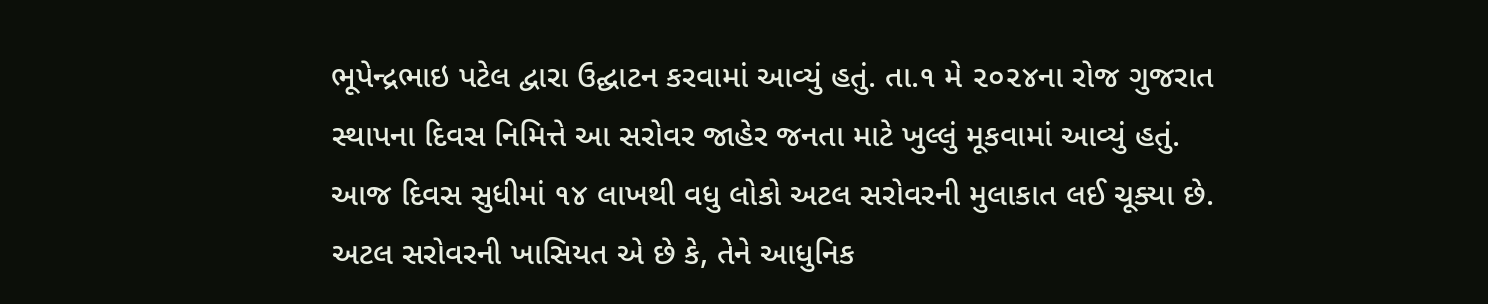ભૂપેન્દ્રભાઇ પટેલ દ્વારા ઉદ્ઘાટન કરવામાં આવ્યું હતું. તા.૧ મે ૨૦૨૪ના રોજ ગુજરાત સ્થાપના દિવસ નિમિત્તે આ સરોવર જાહેર જનતા માટે ખુલ્લું મૂકવામાં આવ્યું હતું. આજ દિવસ સુધીમાં ૧૪ લાખથી વધુ લોકો અટલ સરોવરની મુલાકાત લઈ ચૂક્યા છે. અટલ સરોવરની ખાસિયત એ છે કે, તેને આધુનિક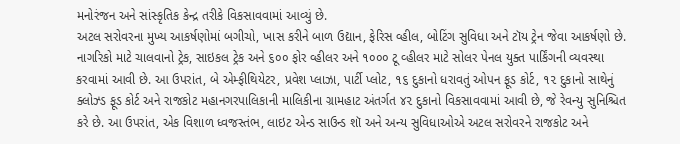મનોરંજન અને સાંસ્કૃતિક કેન્દ્ર તરીકે વિકસાવવામાં આવ્યું છે.
અટલ સરોવરના મુખ્ય આકર્ષણોમાં બગીચો, ખાસ કરીને બાળ ઉદ્યાન, ફેરિસ વ્હીલ, બોટિંગ સુવિધા અને ટૉય ટ્રેન જેવા આકર્ષણો છે. નાગરિકો માટે ચાલવાનો ટ્રેક, સાઇકલ ટ્રેક અને ૬૦૦ ફોર વ્હીલર અને ૧૦૦૦ ટૂ વ્હીલર માટે સોલર પેનલ યુક્ત પાર્કિંગની વ્યવસ્થા કરવામાં આવી છે. આ ઉપરાંત, બે એમ્ફીથિયેટર, પ્રવેશ પ્લાઝા, પાર્ટી પ્લોટ, ૧૬ દુકાનો ધરાવતું ઓપન ફૂડ કોર્ટ, ૧૨ દુકાનો સાથેનું ક્લોઝ્ડ ફૂડ કોર્ટ અને રાજકોટ મહાનગરપાલિકાની માલિકીના ગ્રામહાટ અંતર્ગત ૪૨ દુકાનો વિકસાવવામાં આવી છે, જે રેવન્યુ સુનિશ્ચિત કરે છે. આ ઉપરાંત, એક વિશાળ ધ્વજસ્તંભ, લાઇટ એન્ડ સાઉન્ડ શૉ અને અન્ય સુવિધાઓએ અટલ સરોવરને રાજકોટ અને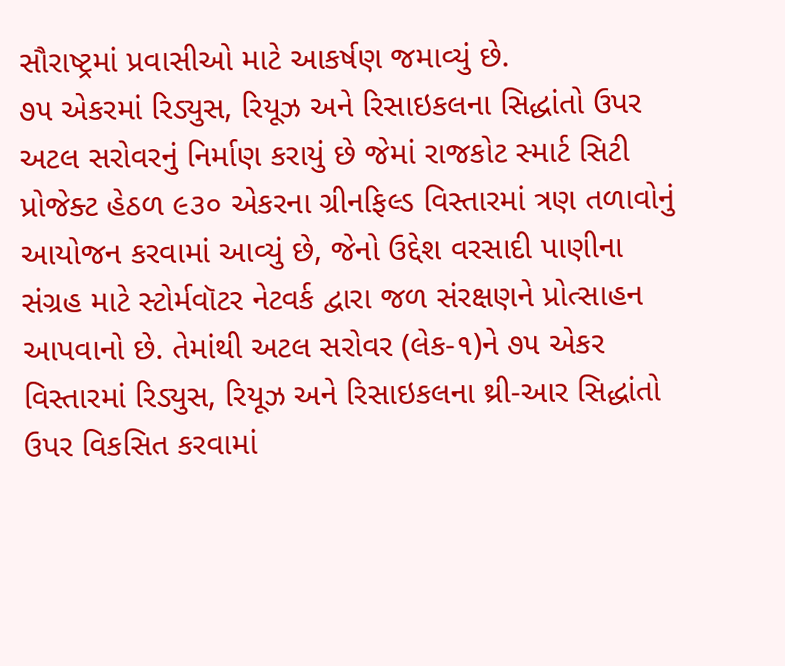સૌરાષ્ટ્રમાં પ્રવાસીઓ માટે આકર્ષણ જમાવ્યું છે.
૭૫ એકરમાં રિડ્યુસ, રિયૂઝ અને રિસાઇકલના સિદ્ધાંતો ઉપર અટલ સરોવરનું નિર્માણ કરાયું છે જેમાં રાજકોટ સ્માર્ટ સિટી પ્રોજેક્ટ હેઠળ ૯૩૦ એકરના ગ્રીનફિલ્ડ વિસ્તારમાં ત્રણ તળાવોનું આયોજન કરવામાં આવ્યું છે, જેનો ઉદ્દેશ વરસાદી પાણીના સંગ્રહ માટે સ્ટોર્મવૉટર નેટવર્ક દ્વારા જળ સંરક્ષણને પ્રોત્સાહન આપવાનો છે. તેમાંથી અટલ સરોવર (લેક-૧)ને ૭૫ એકર વિસ્તારમાં રિડ્યુસ, રિયૂઝ અને રિસાઇકલના થ્રી-આર સિદ્ધાંતો ઉપર વિકસિત કરવામાં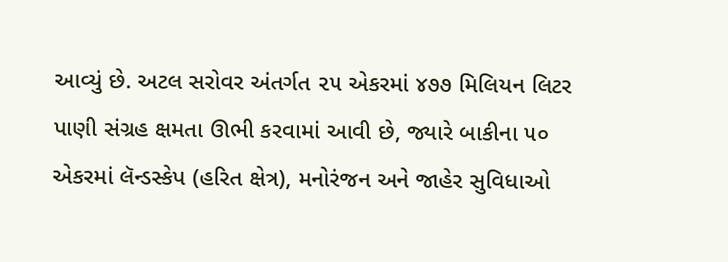આવ્યું છે. અટલ સરોવર અંતર્ગત ૨૫ એકરમાં ૪૭૭ મિલિયન લિટર પાણી સંગ્રહ ક્ષમતા ઊભી કરવામાં આવી છે, જ્યારે બાકીના ૫૦ એકરમાં લૅન્ડસ્કેપ (હરિત ક્ષેત્ર), મનોરંજન અને જાહેર સુવિધાઓ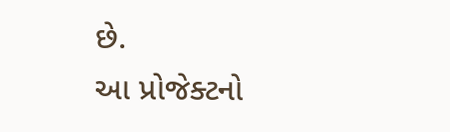છે.
આ પ્રોજેક્ટનો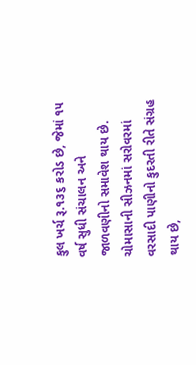કુલ ખર્ચ રૂ.૧૩૬ કરોડ છે, જેમાં ૧૫ વર્ષ સુધી સંચાલન અને જાળવણીનો સમાવેશ થાય છે. ચોમાસાની સીઝનમાં સરોવરમાં વરસાદી પાણીનો કુદરતી રીતે સંગ્રહ થાય છે,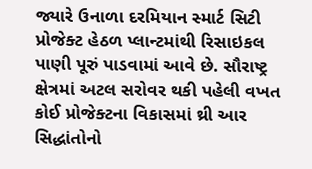જ્યારે ઉનાળા દરમિયાન સ્માર્ટ સિટી પ્રોજેક્ટ હેઠળ પ્લાન્ટમાંથી રિસાઇકલ પાણી પૂરું પાડવામાં આવે છે. સૌરાષ્ટ્ર ક્ષેત્રમાં અટલ સરોવર થકી પહેલી વખત કોઈ પ્રોજેક્ટના વિકાસમાં થ્રી આર સિદ્ધાંતોનો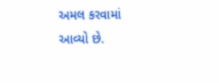અમલ કરવામાં આવ્યો છે.